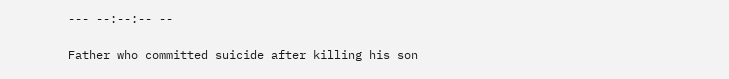--- --:--:-- --

Father who committed suicide after killing his son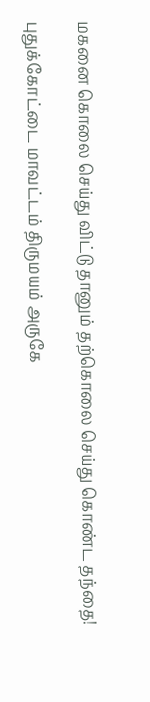மகனை கொலை செய்து விட்டு தானும் தற்கொலை செய்து கொண்ட தந்தை!

புதுக்கோட்டை மாவட்டம் திருமயம் அருகே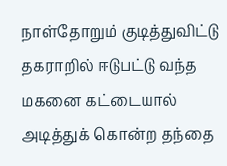நாள்தோறும் குடித்துவிட்டு தகராறில் ஈடுபட்டு வந்த மகனை கட்டையால் அடித்துக் கொன்ற தந்தை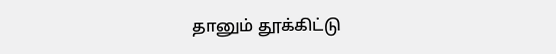தானும் தூக்கிட்டு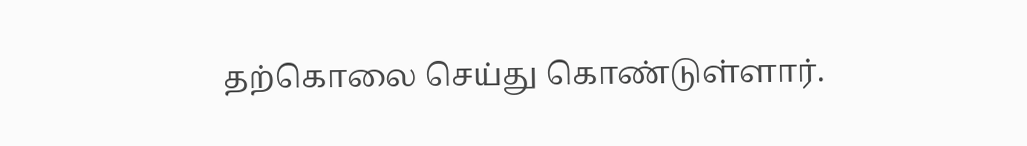தற்கொலை செய்து கொண்டுள்ளார்.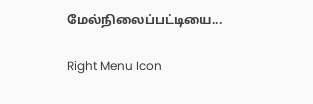மேல்நிலைப்பட்டியை...

Right Menu Icon